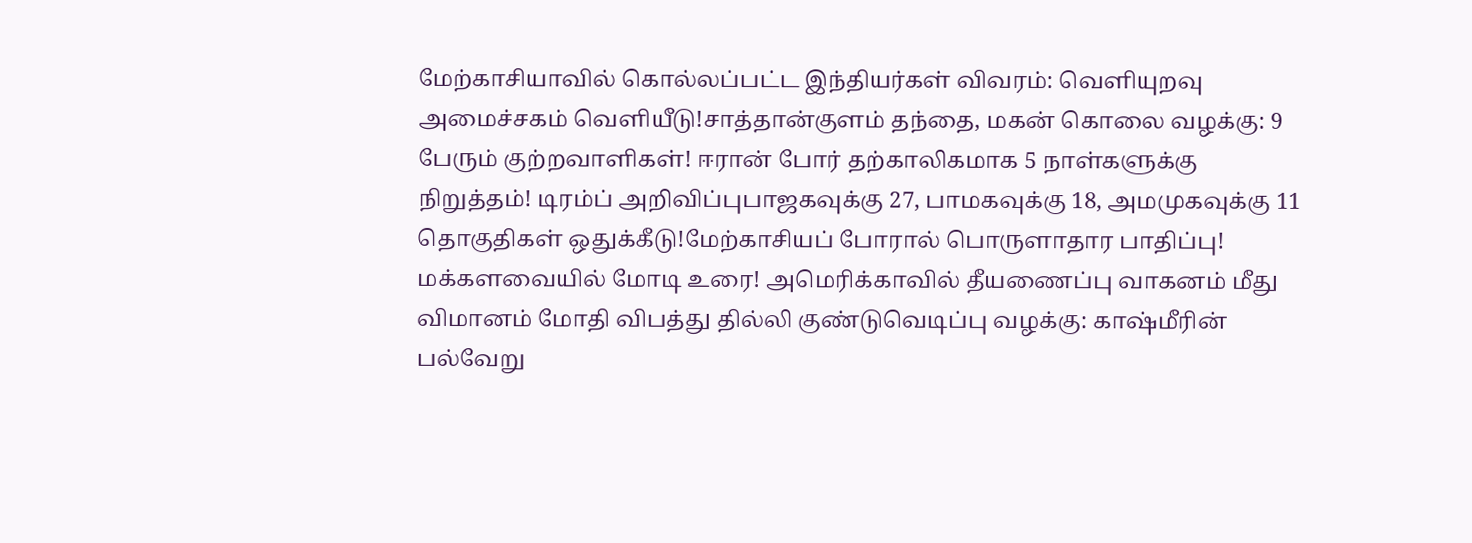மேற்காசியாவில் கொல்லப்பட்ட இந்தியர்கள் விவரம்: வெளியுறவு அமைச்சகம் வெளியீடு!சாத்தான்குளம் தந்தை, மகன் கொலை வழக்கு: 9 பேரும் குற்றவாளிகள்! ஈரான் போர் தற்காலிகமாக 5 நாள்களுக்கு நிறுத்தம்! டிரம்ப் அறிவிப்புபாஜகவுக்கு 27, பாமகவுக்கு 18, அமமுகவுக்கு 11 தொகுதிகள் ஒதுக்கீடு!மேற்காசியப் போரால் பொருளாதார பாதிப்பு! மக்களவையில் மோடி உரை! அமெரிக்காவில் தீயணைப்பு வாகனம் மீது விமானம் மோதி விபத்து தில்லி குண்டுவெடிப்பு வழக்கு: காஷ்மீரின் பல்வேறு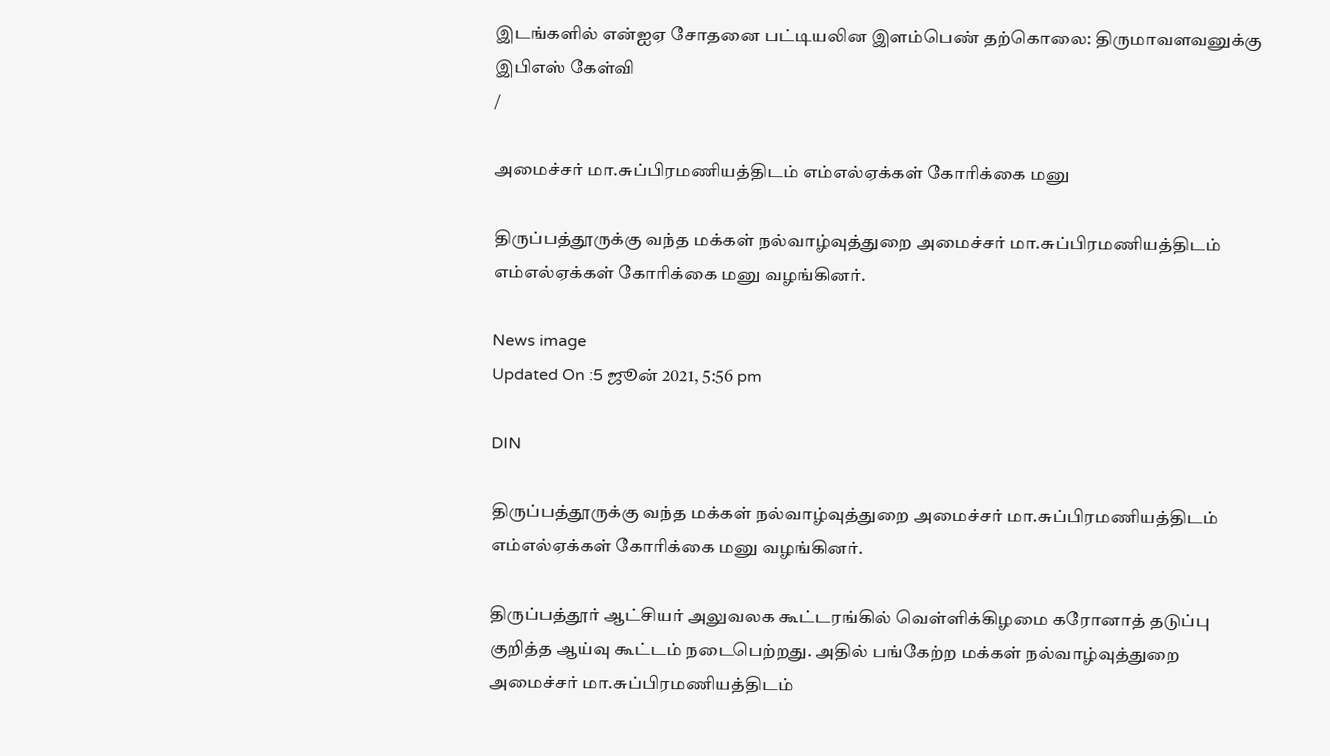இடங்களில் என்ஐஏ சோதனை பட்டியலின இளம்பெண் தற்கொலை: திருமாவளவனுக்கு இபிஎஸ் கேள்வி
/

அமைச்சர் மா.சுப்பிரமணியத்திடம் எம்எல்ஏக்கள் கோரிக்கை மனு

திருப்பத்தூருக்கு வந்த மக்கள் நல்வாழ்வுத்துறை அமைச்சர் மா.சுப்பிரமணியத்திடம் எம்எல்ஏக்கள் கோரிக்கை மனு வழங்கினர்.

News image
Updated On :5 ஜூன் 2021, 5:56 pm

DIN

திருப்பத்தூருக்கு வந்த மக்கள் நல்வாழ்வுத்துறை அமைச்சர் மா.சுப்பிரமணியத்திடம் எம்எல்ஏக்கள் கோரிக்கை மனு வழங்கினர்.

திருப்பத்தூர் ஆட்சியர் அலுவலக கூட்டரங்கில் வெள்ளிக்கிழமை கரோனாத் தடுப்பு குறித்த ஆய்வு கூட்டம் நடைபெற்றது. அதில் பங்கேற்ற மக்கள் நல்வாழ்வுத்துறை அமைச்சர் மா.சுப்பிரமணியத்திடம்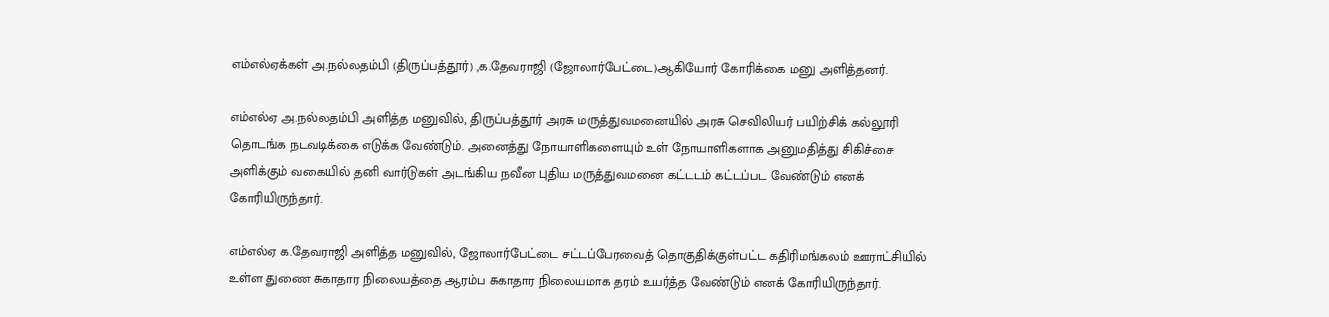எம்எல்ஏக்கள் அ.நல்லதம்பி (திருப்பத்தூர்) ,க.தேவராஜி (ஜோலார்பேட்டை)ஆகியோர் கோரிக்கை மனு அளித்தனர்.

எம்எல்ஏ அ.நல்லதம்பி அளித்த மனுவில், திருப்பத்தூர் அரசு மருத்துவமனையில் அரசு செவிலியர் பயிற்சிக் கல்லூரி தொடங்க நடவடிக்கை எடுக்க வேண்டும். அனைத்து நோயாளிகளையும் உள் நோயாளிகளாக அனுமதித்து சிகிச்சை அளிக்கும் வகையில் தனி வார்டுகள் அடங்கிய நவீன புதிய மருத்துவமனை கட்டடம் கட்டப்பட வேண்டும் எனக் கோரியிருந்தார்.

எம்எல்ஏ க.தேவராஜி அளித்த மனுவில், ஜோலார்பேட்டை சட்டப்பேரவைத் தொகுதிக்குள்பட்ட கதிரிமங்கலம் ஊராட்சியில் உள்ள துணை சுகாதார நிலையத்தை ஆரம்ப சுகாதார நிலையமாக தரம் உயர்த்த வேண்டும் எனக் கோரியிருந்தார்.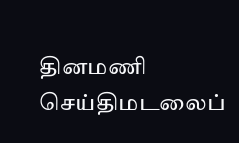தினமணி செய்திமடலைப்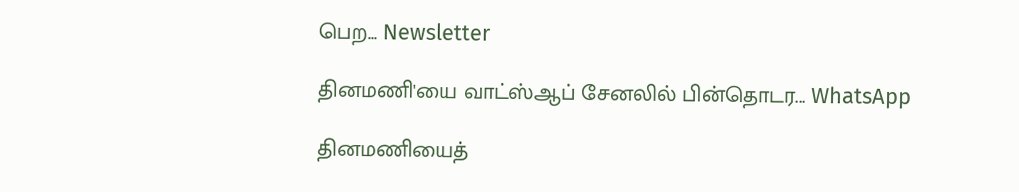பெற... Newsletter

தினமணி'யை வாட்ஸ்ஆப் சேனலில் பின்தொடர... WhatsApp

தினமணியைத்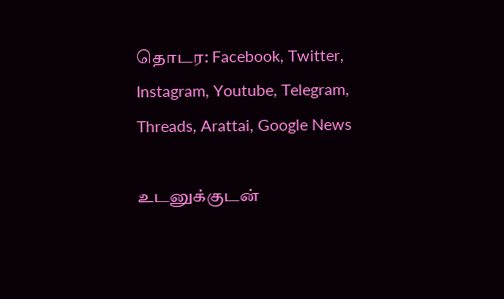தொடர: Facebook, Twitter, Instagram, Youtube, Telegram, Threads, Arattai, Google News

உடனுக்குடன்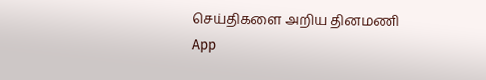செய்திகளை அறிய தினமணி App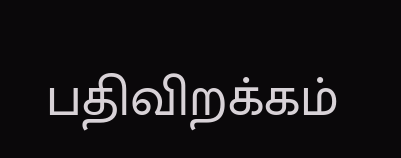பதிவிறக்கம்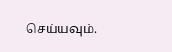செய்யவும்.